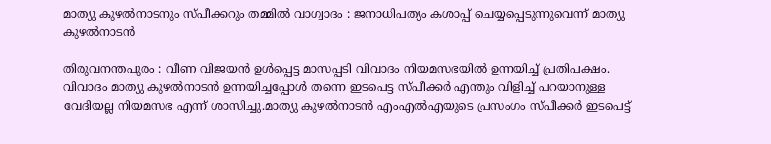മാത്യു കുഴൽനാടനും സ്പീക്കറും തമ്മിൽ വാഗ്വാദം : ജനാധിപത്യം കശാപ്പ് ചെയ്യപ്പെടുന്നുവെന്ന് മാത്യു കുഴൽനാടൻ

തിരുവനന്തപുരം : വീണ വിജയൻ ഉൾപ്പെട്ട മാസപ്പടി വിവാദം നിയമസഭയിൽ ഉന്നയിച്ച് പ്രതിപക്ഷം. വിവാദം മാത്യു കുഴൽനാടൻ ഉന്നയിച്ചപ്പോൾ തന്നെ ഇടപെട്ട സ്പീക്കർ എന്തും വിളിച്ച് പറയാനുള്ള വേദിയല്ല നിയമസഭ എന്ന് ശാസിച്ചു.മാത്യു കുഴൽനാടൻ എംഎൽഎയുടെ പ്രസംഗം സ്പീക്കർ ഇടപെട്ട്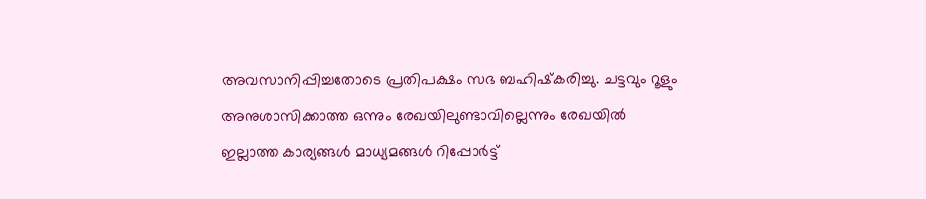അവസാനിപ്പിച്ചതോടെ പ്രതിപക്ഷം സഭ ബഹിഷ്‌കരിച്ചു. ചട്ടവും റൂളും അനുശാസിക്കാത്ത ഒന്നും രേഖയിലുണ്ടാവില്ലെന്നും രേഖയിൽ ഇല്ലാത്ത കാര്യങ്ങൾ മാധ്യമങ്ങൾ റിപ്പോർട്ട്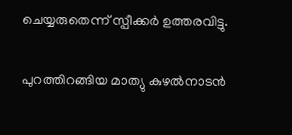ചെയ്യരുതെന്ന് സ്പീക്കർ ഉത്തരവിട്ടു.

പുറത്തിറങ്ങിയ മാത്യു കുഴൽനാടൻ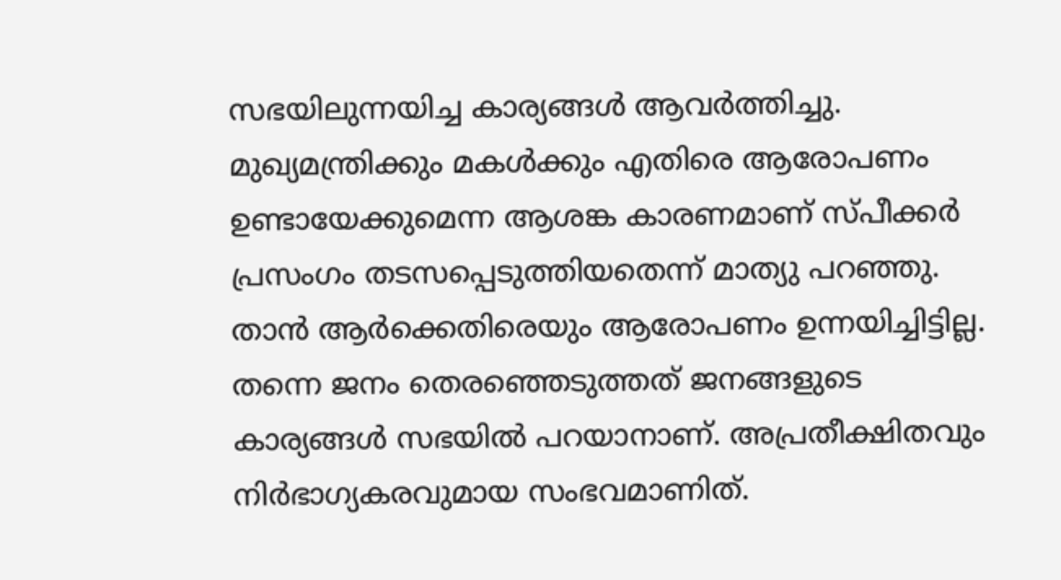സഭയിലുന്നയിച്ച കാര്യങ്ങൾ ആവർത്തിച്ചു. മുഖ്യമന്ത്രിക്കും മകൾക്കും എതിരെ ആരോപണം ഉണ്ടായേക്കുമെന്ന ആശങ്ക കാരണമാണ് സ്പീക്കർ പ്രസംഗം തടസപ്പെടുത്തിയതെന്ന് മാത്യു പറഞ്ഞു. താൻ ആർക്കെതിരെയും ആരോപണം ഉന്നയിച്ചിട്ടില്ല. തന്നെ ജനം തെരഞ്ഞെടുത്തത് ജനങ്ങളുടെ കാര്യങ്ങൾ സഭയിൽ പറയാനാണ്. അപ്രതീക്ഷിതവും നിർഭാഗ്യകരവുമായ സംഭവമാണിത്.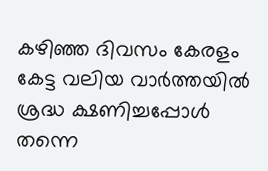കഴിഞ്ഞ ദിവസം കേരളം കേട്ട വലിയ വാർത്തയിൽ ശ്രദ്ധ ക്ഷണിച്ചപ്പോൾ തന്നെ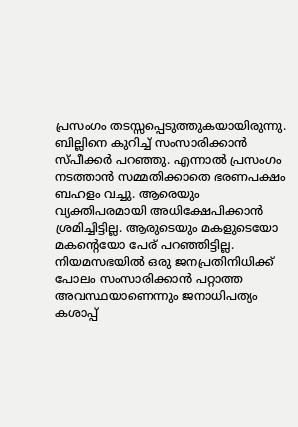പ്രസംഗം തടസ്സപ്പെടുത്തുകയായിരുന്നു. ബില്ലിനെ കുറിച്ച് സംസാരിക്കാൻ സ്പീക്കർ പറഞ്ഞു. എന്നാൽ പ്രസംഗം നടത്താൻ സമ്മതിക്കാതെ ഭരണപക്ഷം ബഹളം വച്ചു. ആരെയും വ്യക്തിപരമായി അധിക്ഷേപിക്കാൻ ശ്രമിച്ചിട്ടില്ല. ആരുടെയും മകളുടെയോ മകന്റെയോ പേര് പറഞ്ഞിട്ടില്ല. നിയമസഭയിൽ ഒരു ജനപ്രതിനിധിക്ക് പോലം സംസാരിക്കാൻ പറ്റാത്ത അവസ്ഥയാണെന്നും ജനാധിപത്യം കശാപ്പ്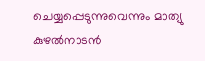ചെയ്യപ്പെടുന്നുവെന്നും മാത്യു കുഴൽനാടൻ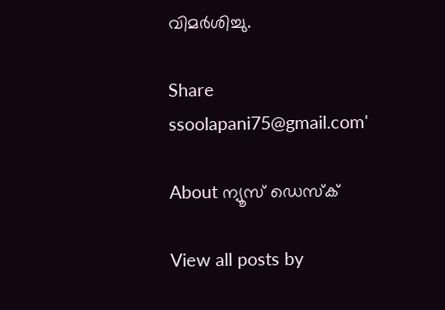വിമർശിച്ചു.

Share
ssoolapani75@gmail.com'

About ന്യൂസ് ഡെസ്ക്

View all posts by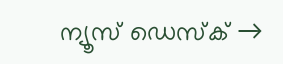ന്യൂസ് ഡെസ്ക് →